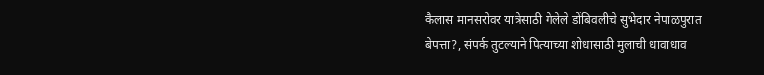कैलास मानसरोवर यात्रेसाठी गेलेले डोंबिवलीचे सुभेदार नेपाळपुरात बेपत्ता?, संपर्क तुटल्याने पित्याच्या शोधासाठी मुलाची धावाधाव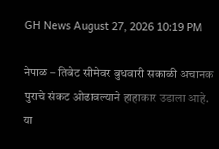GH News August 27, 2026 10:19 PM

नेपाळ – तिबेट सीमेवर बुधवारी सकाळी अचानक पुराचे संकट ओढावल्याने हाहाकार उडाला आहे. या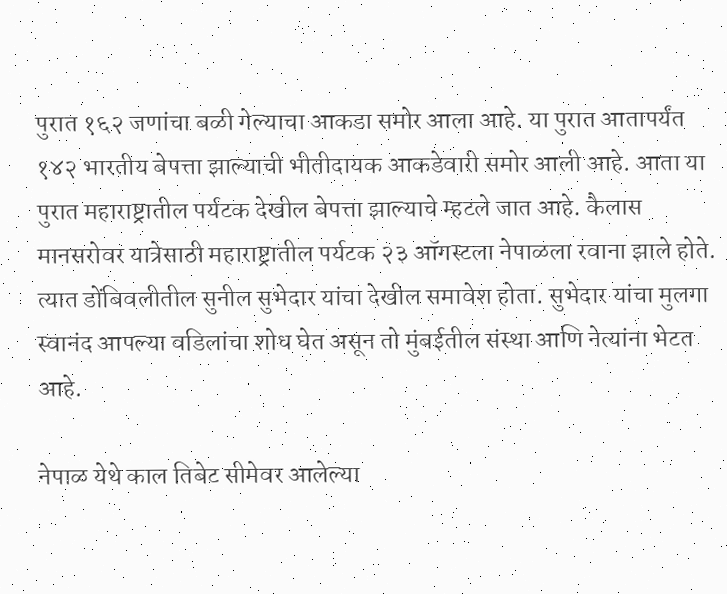पुरात १६२ जणांचा बळी गेल्याचा आकडा समोर आला आहे. या पुरात आतापर्यंत १४२ भारतीय बेपत्ता झाल्याची भीतीदायक आकडेवारी समोर आली आहे. आता या पुरात महाराष्ट्रातील पर्यटक देखील बेपत्ता झाल्याचे म्हटले जात आहे. कैलास मानसरोवर यात्रेसाठी महाराष्ट्रातील पर्यटक २३ ऑगस्टला नेपाळला रवाना झाले होते. त्यात डोंबिवलीतील सुनील सुभेदार यांचा देखील समावेश होता. सुभेदार यांचा मुलगा स्वानंद आपल्या वडिलांचा शोध घेत असून तो मुंबईतील संस्था आणि नेत्यांना भेटत आहे.

नेपाळ येथे काल तिबेट सीमेवर आलेल्या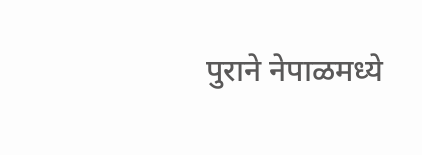पुराने नेपाळमध्ये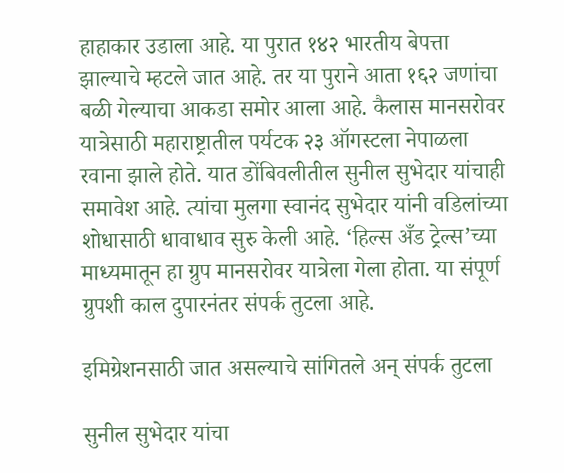हाहाकार उडाला आहे. या पुरात १४२ भारतीय बेपत्ता झाल्याचे म्हटले जात आहे. तर या पुराने आता १६२ जणांचा बळी गेल्याचा आकडा समोर आला आहे. कैलास मानसरोवर यात्रेसाठी महाराष्ट्रातील पर्यटक २३ ऑगस्टला नेपाळला रवाना झाले होते. यात डोंबिवलीतील सुनील सुभेदार यांचाही समावेश आहे. त्यांचा मुलगा स्वानंद सुभेदार यांनी वडिलांच्या शोधासाठी धावाधाव सुरु केली आहे. ‘हिल्स अँड ट्रेल्स’च्या माध्यमातून हा ग्रुप मानसरोवर यात्रेला गेला होता. या संपूर्ण ग्रुपशी काल दुपारनंतर संपर्क तुटला आहे.

इमिग्रेशनसाठी जात असल्याचे सांगितले अन् संपर्क तुटला

सुनील सुभेदार यांचा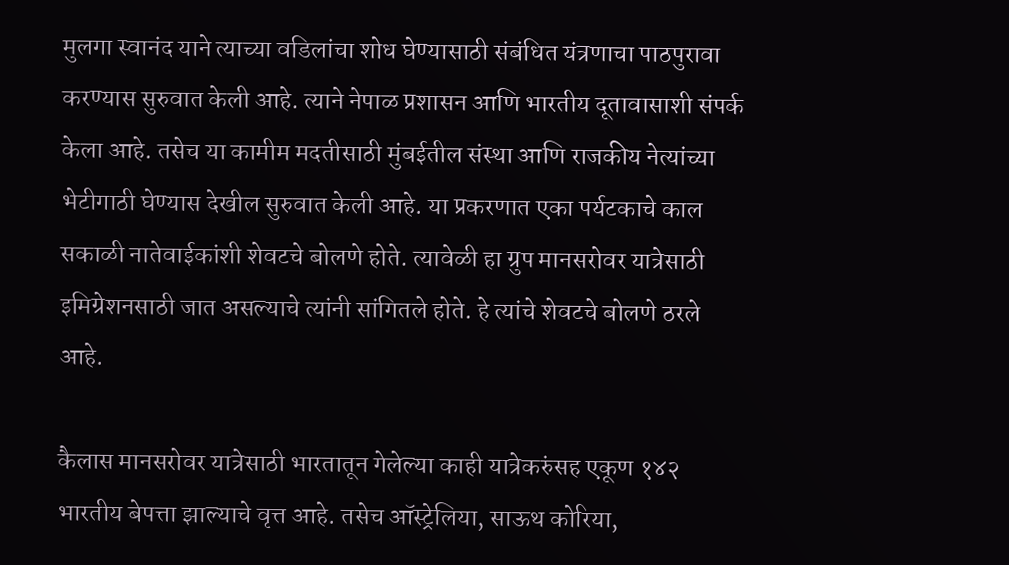मुलगा स्वानंद याने त्याच्या वडिलांचा शोध घेण्यासाठी संबंधित यंत्रणाचा पाठपुरावा करण्यास सुरुवात केली आहे. त्याने नेपाळ प्रशासन आणि भारतीय दूतावासाशी संपर्क केला आहे. तसेच या कामीम मदतीसाठी मुंबईतील संस्था आणि राजकीय नेत्यांच्या भेटीगाठी घेण्यास देखील सुरुवात केली आहे. या प्रकरणात एका पर्यटकाचे काल सकाळी नातेवाईकांशी शेवटचे बोलणे होते. त्यावेळी हा ग्रुप मानसरोवर यात्रेसाठी इमिग्रेशनसाठी जात असल्याचे त्यांनी सांगितले होते. हे त्यांचे शेवटचे बोलणे ठरले आहे.

कैलास मानसरोवर यात्रेसाठी भारतातून गेलेल्या काही यात्रेकरुंसह एकूण १४२ भारतीय बेपत्ता झाल्याचे वृत्त आहे. तसेच ऑस्ट्रेलिया, साऊथ कोरिया,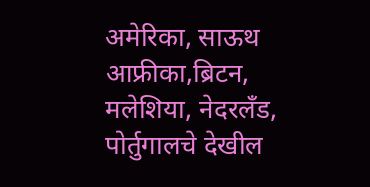अमेरिका, साऊथ आफ्रीका,ब्रिटन, मलेशिया, नेदरलँड, पोर्तुगालचे देखील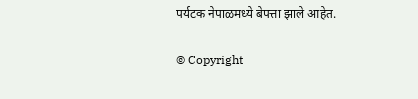पर्यटक नेपाळमध्ये बेपत्ता झाले आहेत.

© Copyright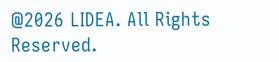@2026 LIDEA. All Rights Reserved.